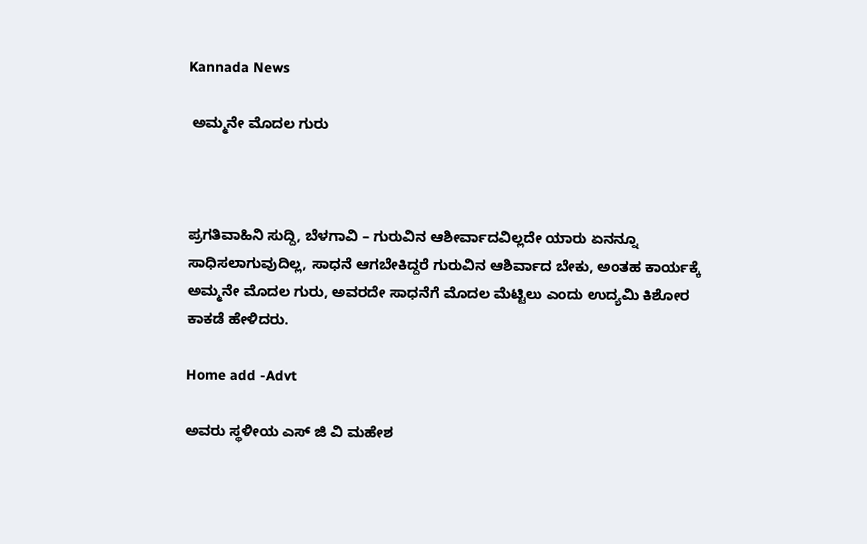Kannada News

 ಅಮ್ಮನೇ ಮೊದಲ ಗುರು



ಪ್ರಗತಿವಾಹಿನಿ ಸುದ್ದಿ, ಬೆಳಗಾವಿ – ಗುರುವಿನ ಆಶೀರ್ವಾದವಿಲ್ಲದೇ ಯಾರು ಏನನ್ನೂ ಸಾಧಿಸಲಾಗುವುದಿಲ್ಲ, ಸಾಧನೆ ಆಗಬೇಕಿದ್ದರೆ ಗುರುವಿನ ಆಶಿರ್ವಾದ ಬೇಕು, ಅಂತಹ ಕಾರ್ಯಕ್ಕೆ ಅಮ್ಮನೇ ಮೊದಲ ಗುರು, ಅವರದೇ ಸಾಧನೆಗೆ ಮೊದಲ ಮೆಟ್ಟಿಲು ಎಂದು ಉದ್ಯಮಿ ಕಿಶೋರ ಕಾಕಡೆ ಹೇಳಿದರು.

Home add -Advt

ಅವರು ಸ್ಥಳೀಯ ಎಸ್ ಜಿ ವಿ ಮಹೇಶ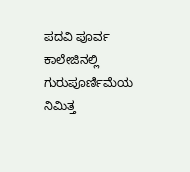ಪದವಿ ಪೂರ್ವ ಕಾಲೇಜಿನಲ್ಲಿ ಗುರುಪೂರ್ಣಿಮೆಯ ನಿಮಿತ್ತ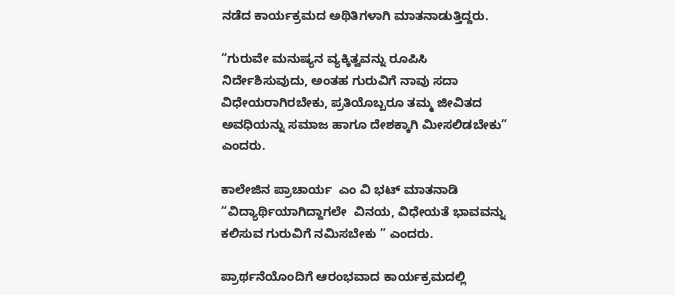ನಡೆದ ಕಾರ್ಯಕ್ರಮದ ಅಥಿತಿಗಳಾಗಿ ಮಾತನಾಡುತ್ತಿದ್ದರು.

“ಗುರುವೇ ಮನುಷ್ಯನ ವ್ಯಕ್ಕಿತ್ವವನ್ನು ರೂಪಿಸಿ ನಿರ್ದೇಶಿಸುವುದು, ಅಂತಹ ಗುರುವಿಗೆ ನಾವು ಸದಾ ವಿಧೇಯರಾಗಿರಬೇಕು, ಪ್ರತಿಯೊಬ್ಬರೂ ತಮ್ಮ ಜೀವಿತದ ಅವಧಿಯನ್ನು ಸಮಾಜ ಹಾಗೂ ದೇಶಕ್ಕಾಗಿ ಮೀಸಲಿಡಬೇಕು” ಎಂದರು.

ಕಾಲೇಜಿನ ಪ್ರಾಚಾರ್ಯ  ಎಂ ವಿ ಭಟ್ ಮಾತನಾಡಿ “ವಿದ್ಯಾರ್ಥಿಯಾಗಿದ್ದಾಗಲೇ  ವಿನಯ, ವಿಧೇಯತೆ ಭಾವವನ್ನು ಕಲಿಸುವ ಗುರುವಿಗೆ ನಮಿಸಬೇಕು ” ಎಂದರು.

ಪ್ರಾರ್ಥನೆಯೊಂದಿಗೆ ಆರಂಭವಾದ ಕಾರ್ಯಕ್ರಮದಲ್ಲಿ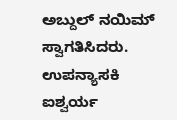ಅಬ್ದುಲ್ ನಯಿಮ್ ಸ್ವಾಗತಿಸಿದರು. ಉಪನ್ಯಾಸಕಿ ಐಶ್ವರ್ಯ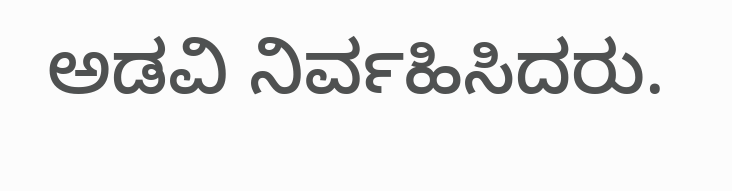ಅಡವಿ ನಿರ್ವಹಿಸಿದರು.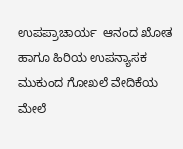ಉಪಪ್ರಾಚಾರ್ಯ  ಆನಂದ ಖೋತ ಹಾಗೂ ಹಿರಿಯ ಉಪನ್ಯಾಸಕ  ಮುಕುಂದ ಗೋಖಲೆ ವೇದಿಕೆಯ ಮೇಲೆ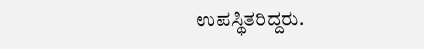ಉಪಸ್ಥಿತರಿದ್ದರು.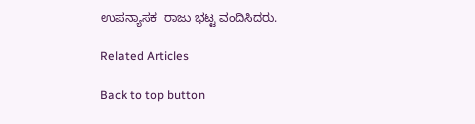ಉಪನ್ಯಾಸಕ  ರಾಜು ಭಟ್ಟ ವಂದಿಸಿದರು.

Related Articles

Back to top button